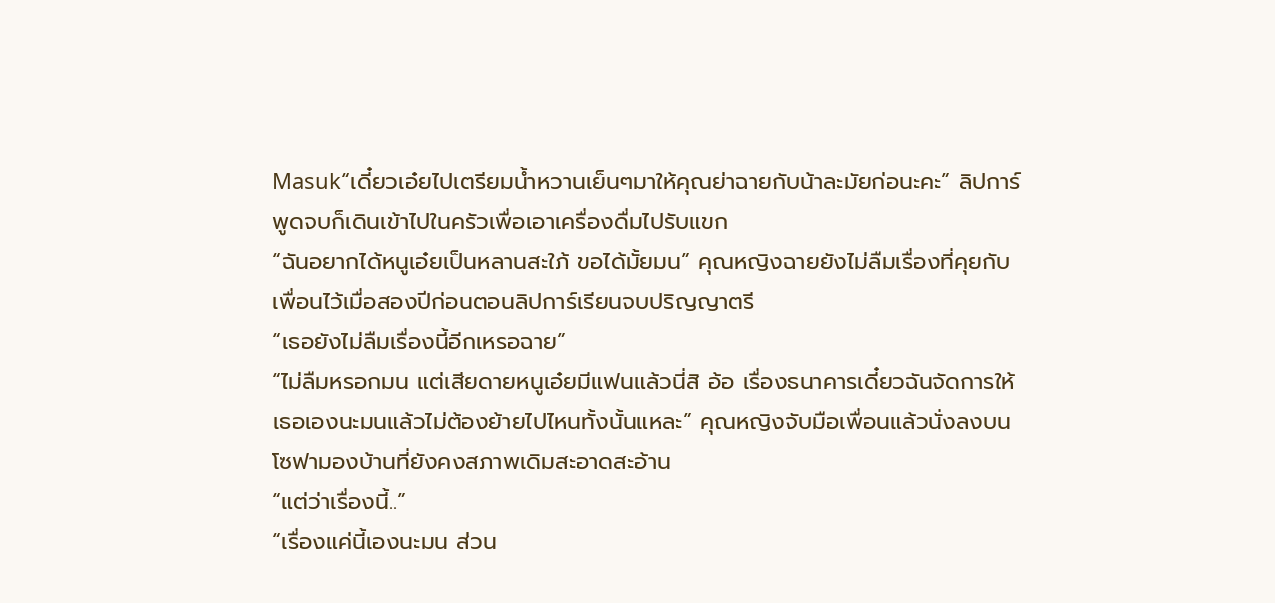Masuk“เดี๋ยวเอ๋ยไปเตรียมน้ำหวานเย็นๆมาให้คุณย่าฉายกับน้าละมัยก่อนะคะ” ลิปการ์พูดจบก็เดินเข้าไปในครัวเพื่อเอาเครื่องดื่มไปรับแขก
“ฉันอยากได้หนูเอ๋ยเป็นหลานสะใภ้ ขอได้มั้ยมน” คุณหญิงฉายยังไม่ลืมเรื่องที่คุยกับเพื่อนไว้เมื่อสองปีก่อนตอนลิปการ์เรียนจบปริญญาตรี
“เธอยังไม่ลืมเรื่องนี้อีกเหรอฉาย”
“ไม่ลืมหรอกมน แต่เสียดายหนูเอ๋ยมีแฟนแล้วนี่สิ อ้อ เรื่องธนาคารเดี๋ยวฉันจัดการให้เธอเองนะมนแล้วไม่ต้องย้ายไปไหนทั้งนั้นแหละ” คุณหญิงจับมือเพื่อนแล้วนั่งลงบนโซฟามองบ้านที่ยังคงสภาพเดิมสะอาดสะอ้าน
“แต่ว่าเรื่องนี้..”
“เรื่องแค่นี้เองนะมน ส่วน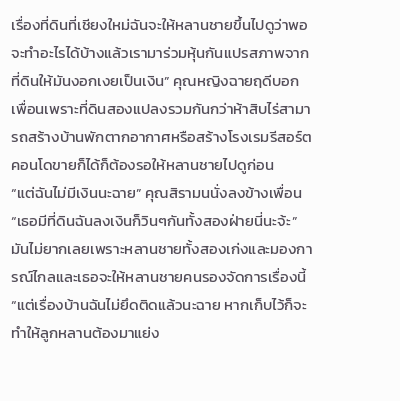เรื่องที่ดินที่เชียงใหม่ฉันจะให้หลานชายขึ้นไปดูว่าพอจะทำอะไรได้บ้างแล้วเรามาร่วมหุ้นกันแปรสภาพจากที่ดินให้มันงอกเงยเป็นเงิน” คุณหญิงฉายฤดีบอกเพื่อนเพราะที่ดินสองแปลงรวมกันกว่าห้าสิบไร่สามารถสร้างบ้านพักตากอากาศหรือสร้างโรงเรมรีสอร์ตคอนโดขายก็ได้ก็ต้องรอให้หลานชายไปดูก่อน
“แต่ฉันไม่มีเงินนะฉาย” คุณสิรามนนั่งลงข้างเพื่อน
“เธอมีที่ดินฉันลงเงินก็วินๆกันทั้งสองฝ่ายนี่นะจ้ะ” มันไม่ยากเลยเพราะหลานชายทั้งสองเก่งและมองการณ์ไกลและเธอจะให้หลานชายคนรองจัดการเรื่องนี้
“แต่เรื่องบ้านฉันไม่ยึดติดแล้วนะฉาย หากเก็บไว้ก็จะทำให้ลูกหลานต้องมาแย่ง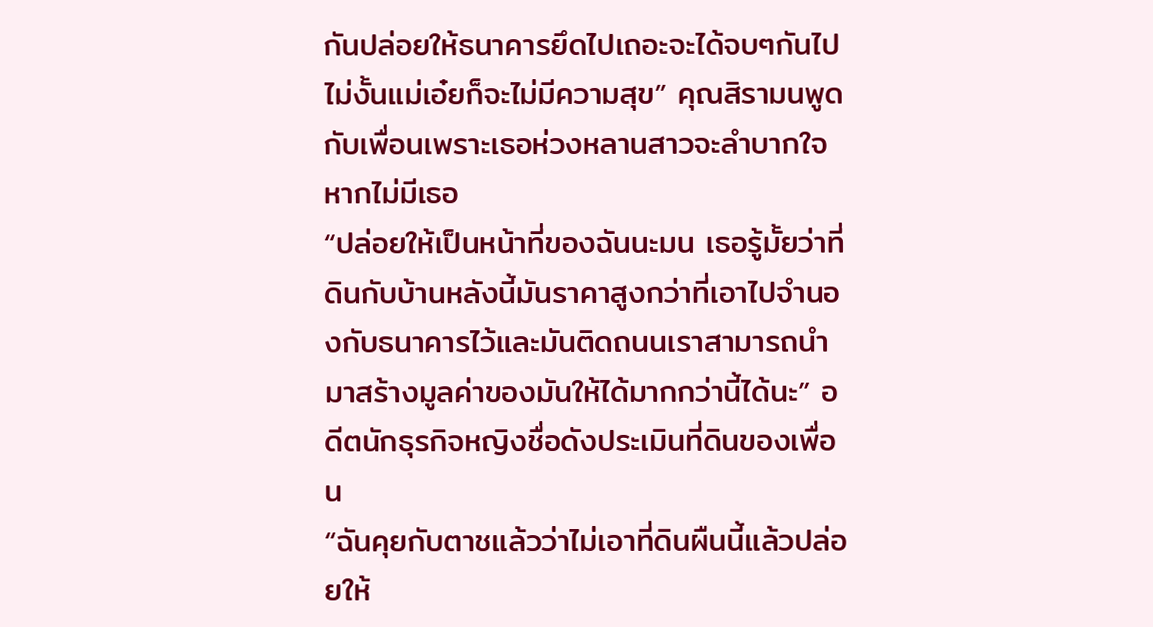กันปล่อยให้ธนาคารยึดไปเถอะจะได้จบๆกันไป ไม่งั้นแม่เอ๋ยก็จะไม่มีความสุข” คุณสิรามนพูดกับเพื่อนเพราะเธอห่วงหลานสาวจะลำบากใจหากไม่มีเธอ
“ปล่อยให้เป็นหน้าที่ของฉันนะมน เธอรู้มั้ยว่าที่ดินกับบ้านหลังนี้มันราคาสูงกว่าที่เอาไปจำนองกับธนาคารไว้และมันติดถนนเราสามารถนำมาสร้างมูลค่าของมันให้ได้มากกว่านี้ได้นะ” อดีตนักธุรกิจหญิงชื่อดังประเมินที่ดินของเพื่อน
“ฉันคุยกับตาชแล้วว่าไม่เอาที่ดินผืนนี้แล้วปล่อยให้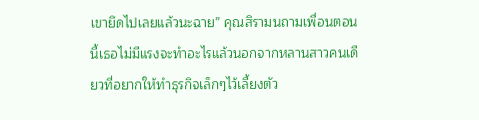เขายึดไปเลยแล้วนะฉาย” คุณสิรามนถามเพื่อนตอนนี้เธอไม่มีแรงจะทำอะไรแล้วนอกจากหลานสาวคนเดียวที่อยากให้ทำธุรกิจเล็กๆไว้เลี้ยงตัว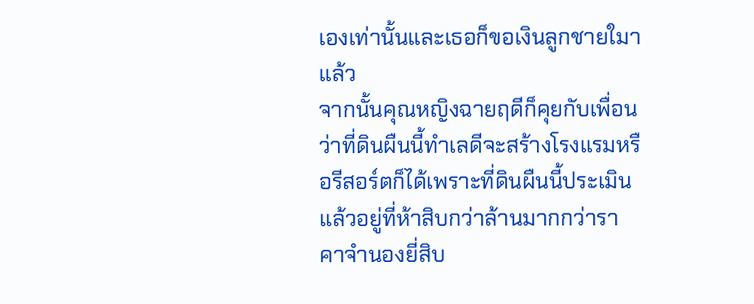เองเท่านั้นและเธอก็ขอเงินลูกชายใมาแล้ว
จากนั้นคุณหญิงฉายฤดีก็คุยกับเพื่อนว่าที่ดินผืนนี้ทำเลดีจะสร้างโรงแรมหรือรีสอร์ตก็ได้เพราะที่ดินผืนนี้ประเมินแล้วอยู่ที่ห้าสิบกว่าล้านมากกว่าราคาจำนองยี่สิบ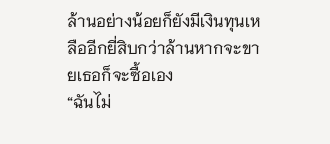ล้านอย่างน้อยก็ยังมีเงินทุนเหลืออีกยี่สิบกว่าล้านหากจะขายเธอก็จะซื้อเอง
“ฉันไม่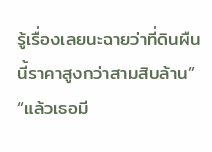รู้เรื่องเลยนะฉายว่าที่ดินผืนนี้ราคาสูงกว่าสามสิบล้าน”
“แล้วเธอมี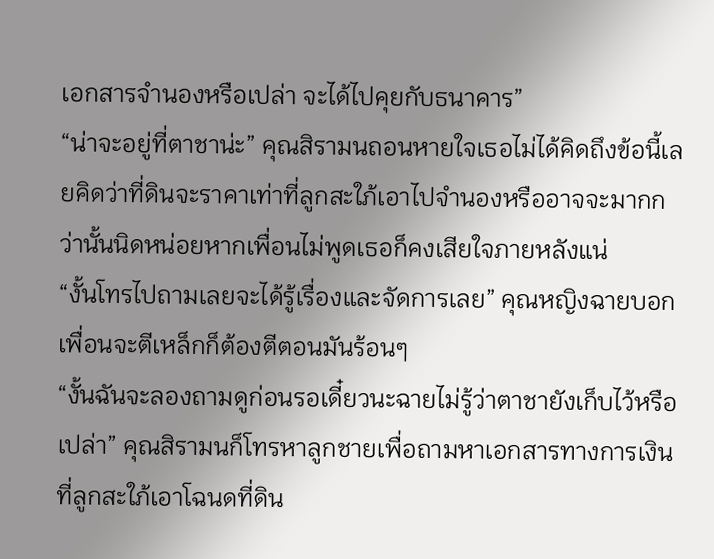เอกสารจำนองหรือเปล่า จะได้ไปคุยกับธนาคาร”
“น่าจะอยู่ที่ตาชาน่ะ” คุณสิรามนถอนหายใจเธอไม่ได้คิดถึงข้อนี้เลยคิดว่าที่ดินจะราคาเท่าที่ลูกสะใภ้เอาไปจำนองหรืออาจจะมากกว่านั้นนิดหน่อยหากเพื่อนไม่พูดเธอก็คงเสียใจภายหลังแน่
“งั้นโทรไปถามเลยจะได้รู้เรื่องและจัดการเลย” คุณหญิงฉายบอกเพื่อนจะตีเหล็กก็ต้องตีตอนมันร้อนๆ
“งั้นฉันจะลองถามดูก่อนรอเดี๋ยวนะฉายไม่รู้ว่าตาชายังเก็บไว้หรือเปล่า” คุณสิรามนก็โทรหาลูกชายเพื่อถามหาเอกสารทางการเงินที่ลูกสะใภ้เอาโฉนดที่ดิน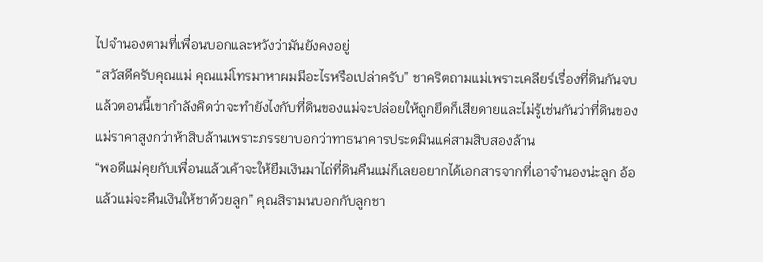ไปจำนองตามที่เพื่อนบอกและหวังว่ามันยังคงอยู่
“สวัสดีครับคุณแม่ คุณแม่โทรมาหาผมมีอะไรหรือเปล่าครับ” ชาคริตถามแม่เพราะเคลียร์เรื่องที่ดินกันจบแล้วตอนนี้เขากำลังคิดว่าจะทำยังไงกับที่ดินของแม่จะปล่อยให้ถูกยึดก็เสียดายและไม่รู้เช่นกันว่าที่ดินของแม่ราคาสูงกว่าห้าสิบล้านเพราะภรรยาบอกว่าทาธนาคารประดมินแค่สามสิบสองล้าน
“พอดีแม่คุยกับเพื่อนแล้วเค้าจะให้ยืมเงินมาไถ่ที่ดินคืนแม่ก็เลยอยากได้เอกสารจากที่เอาจำนองน่ะลูก อ้อ แล้วแม่จะคืนเงินให้ชาด้วยลูก” คุณสิรามนบอกกับลูกชา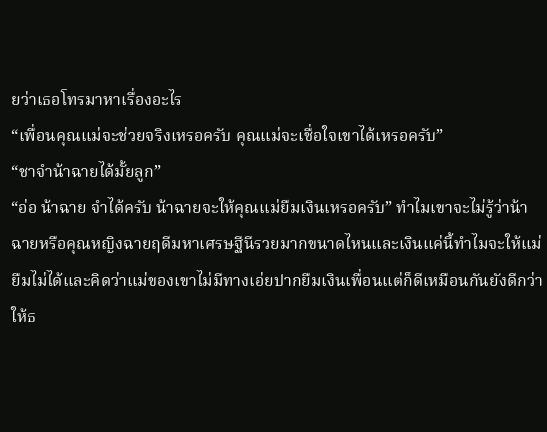ยว่าเธอโทรมาหาเรื่องอะไร
“เพื่อนคุณแม่จะช่วยจริงเหรอครับ คุณแม่จะเชื่อใจเขาได้เหรอครับ”
“ชาจำน้าฉายได้มั้ยลูก”
“อ่อ น้าฉาย จำได้ครับ น้าฉายจะให้คุณแม่ยืมเงินเหรอครับ” ทำไมเขาจะไม่รู้ว่าน้าฉายหรือคุณหญิงฉายฤดีมหาเศรษฐีนีรวยมากขนาดไหนและเงินแค่นี้ทำไมจะให้แม่ยืมไม่ได้และคิดว่าแม่ของเขาไม่มีทางเอ่ยปากยืมเงินเพื่อนแต่ก็ดีเหมือนกันยังดีกว่าให้ธ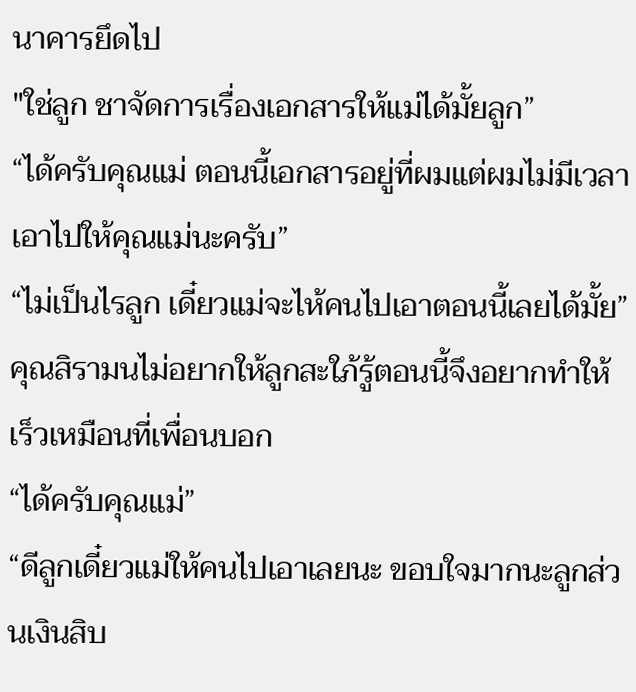นาคารยึดไป
"ใช่ลูก ชาจัดการเรื่องเอกสารให้แม่ได้มั้ยลูก”
“ได้ครับคุณแม่ ตอนนี้เอกสารอยู่ที่ผมแต่ผมไม่มีเวลาเอาไปให้คุณแม่นะครับ”
“ไม่เป็นไรลูก เดี๋ยวแม่จะไห้คนไปเอาตอนนี้เลยได้มั้ย” คุณสิรามนไม่อยากให้ลูกสะใภ้รู้ตอนนี้จึงอยากทำให้เร็วเหมือนที่เพื่อนบอก
“ได้ครับคุณแม่”
“ดีลูกเดี๋ยวแม่ให้คนไปเอาเลยนะ ขอบใจมากนะลูกส่วนเงินสิบ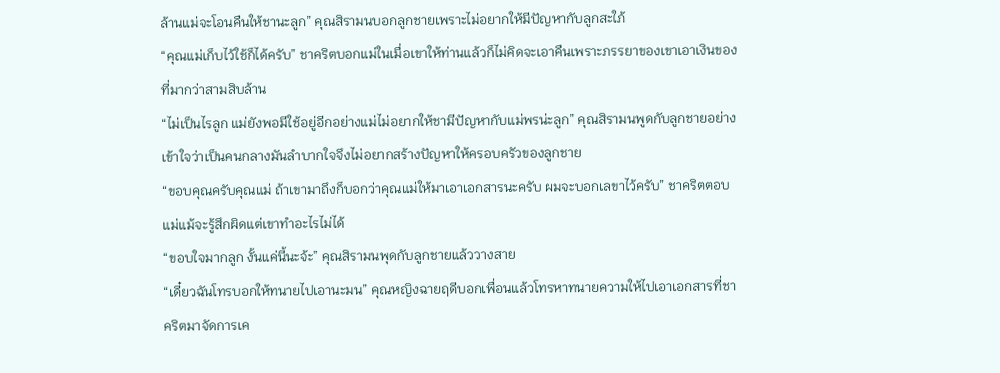ล้านแม่จะโอนคืนให้ชานะลูก” คุณสิรามนบอกลูกชายเพราะไม่อยากให้มีปัญหากับลูกสะใภ้
“คุณแม่เก็บไว้ใช้ก็ได้ครับ” ชาคริตบอกแม่ในเมื่อเขาให้ท่านแล้วก็ไม่คิดจะเอาคืนเพราะภรรยาของเขาเอาเงินของที่มากว่าสามสิบล้าน
“ไม่เป็นไรลูก แม่ยังพอมีใช้อยู่อีกอย่างแม่ไม่อยากให้ชามีปัญหากับแม่พรน่ะลูก” คุณสิรามนพูดกับลูกชายอย่างเข้าใจว่าเป็นคนกลางมันลำบากใจจึงไม่อยากสร้างปัญหาให้ครอบครัวของลูกชาย
“ขอบคุณครับคุณแม่ ถ้าเขามาถึงก็บอกว่าคุณแม่ให้มาเอาเอกสารนะครับ ผมจะบอกเลขาไว้ครับ” ชาคริตตอบแม่แม้จะรู้สึกผิดแต่เขาทำอะไรไม่ได้
“ขอบใจมากลูก งั้นแค่นี้นะจ้ะ” คุณสิรามนพุดกับลูกชายแล้ววางสาย
“เดี๋ยวฉันโทรบอกให้ทนายไปเอานะมน” คุณหญิงฉายฤดีบอกเพื่อนแล้วโทรหาทนายความให้ไปเอาเอกสารที่ชาคริตมาจัดการเค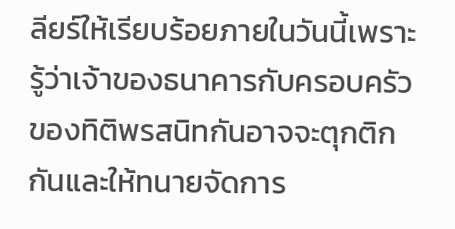ลียร์ให้เรียบร้อยภายในวันนี้เพราะรู้ว่าเจ้าของธนาคารกับครอบครัวของทิติพรสนิทกันอาจจะตุกติกกันและให้ทนายจัดการ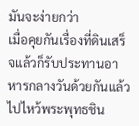มันจะง่ายกว่า
เมื่อคุยกันเรื่องที่ดินเสร็จแล้วก็รับประทานอาหารกลางวันด้วยกันแล้วไปไหว้พระพุทธชิน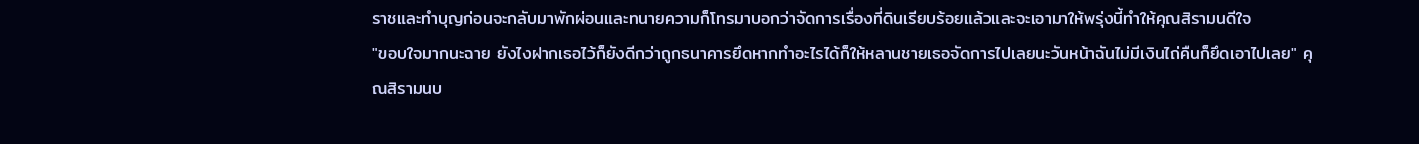ราชและทำบุญก่อนจะกลับมาพักผ่อนและทนายความก็โทรมาบอกว่าจัดการเรื่องที่ดินเรียบร้อยแล้วและจะเอามาให้พรุ่งนี้ทำให้คุณสิรามนดีใจ
"ขอบใจมากนะฉาย ยังไงฝากเธอไว้ก็ยังดีกว่าถูกธนาคารยึดหากทำอะไรได้ก็ให้หลานชายเธอจัดการไปเลยนะวันหน้าฉันไม่มีเงินไถ่คืนก็ยึดเอาไปเลย" คุณสิรามนบ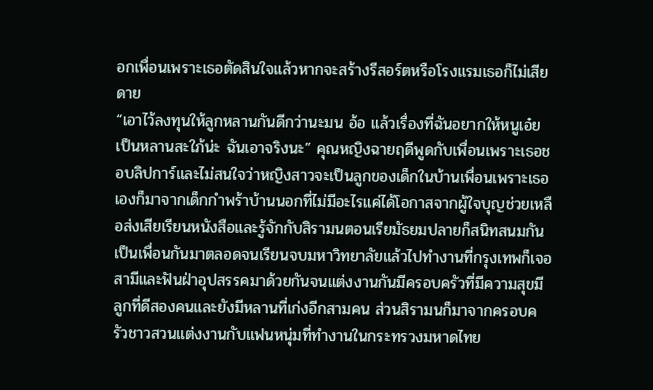อกเพื่อนเพราะเธอตัดสินใจแล้วหากจะสร้างรีสอร์ตหรือโรงแรมเธอก็ไม่เสียดาย
“เอาไว้ลงทุนให้ลูกหลานกันดีกว่านะมน อ้อ แล้วเรื่องที่ฉันอยากให้หนูเอ๋ยเป็นหลานสะใภ้น่ะ ฉันเอาจริงนะ” คุณหญิงฉายฤดีพูดกับเพื่อนเพราะเธอชอบลิปการ์และไม่สนใจว่าหญิงสาวจะเป็นลูกของเด็กในบ้านเพื่อนเพราะเธอเองก็มาจากเด็กกำพร้าบ้านนอกที่ไม่มีอะไรแค่ได้โอกาสจากผู้ใจบุญช่วยเหลือส่งเสียเรียนหนังสือและรู้จักกับสิรามนตอนเรียมัธยมปลายก็สนิทสนมกันเป็นเพื่อนกันมาตลอดจนเรียนจบมหาวิทยาลัยแล้วไปทำงานที่กรุงเทพก็เจอสามีและฟันฝ่าอุปสรรคมาด้วยกันจนแต่งงานกันมีครอบครัวที่มีความสุขมีลูกที่ดีสองคนและยังมีหลานที่เก่งอีกสามคน ส่วนสิรามนก็มาจากครอบครัวชาวสวนแต่งงานกับแฟนหนุ่มที่ทำงานในกระทรวงมหาดไทย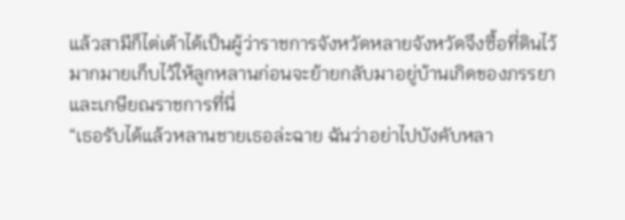แล้วสามีก็ไต่เต้าได้เป็นผู้ว่าราชการจังหวัดหลายจังหวัดจึงซื้อที่ดินไว้มากมายเก็บไว้ให้ลูกหลานก่อนจะย้ายกลับมาอยู่บ้านเกิดของภรรยาและเกษียณราชการที่นี่
“เธอรับได้แล้วหลานชายเธอล่ะฉาย ฉันว่าอย่าไปบังคับหลา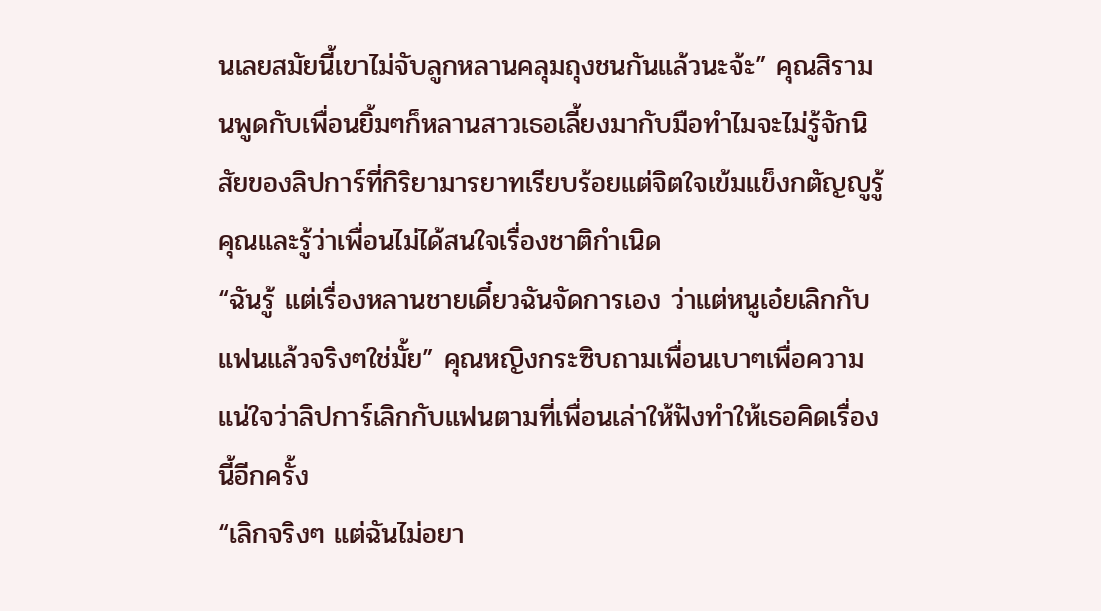นเลยสมัยนี้เขาไม่จับลูกหลานคลุมถุงชนกันแล้วนะจ้ะ” คุณสิรามนพูดกับเพื่อนยิ้มๆก็หลานสาวเธอเลี้ยงมากับมือทำไมจะไม่รู้จักนิสัยของลิปการ์ที่กิริยามารยาทเรียบร้อยแต่จิตใจเข้มแข็งกตัญญูรู้คุณและรู้ว่าเพื่อนไม่ได้สนใจเรื่องชาติกำเนิด
“ฉันรู้ แต่เรื่องหลานชายเดี๋ยวฉันจัดการเอง ว่าแต่หนูเอ๋ยเลิกกับแฟนแล้วจริงๆใช่มั้ย” คุณหญิงกระซิบถามเพื่อนเบาๆเพื่อความแน่ใจว่าลิปการ์เลิกกับแฟนตามที่เพื่อนเล่าให้ฟังทำให้เธอคิดเรื่องนี้อีกครั้ง
“เลิกจริงๆ แต่ฉันไม่อยา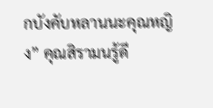กบังคับหลานนะคุณหญิง” คุณสิรามนรู้ดี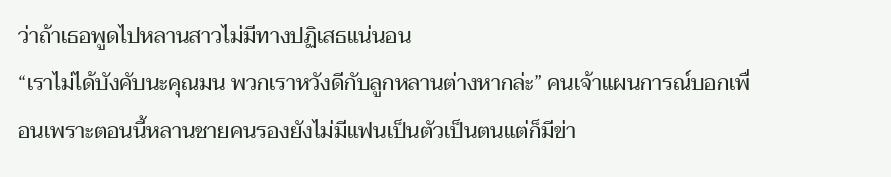ว่าถ้าเธอพูดไปหลานสาวไม่มีทางปฏิเสธแน่นอน
“เราไม่ได้บังคับนะคุณมน พวกเราหวังดีกับลูกหลานต่างหากล่ะ” คนเจ้าแผนการณ์บอกเพื่อนเพราะตอนนี้หลานชายคนรองยังไม่มีแฟนเป็นตัวเป็นตนแต่ก็มีข่า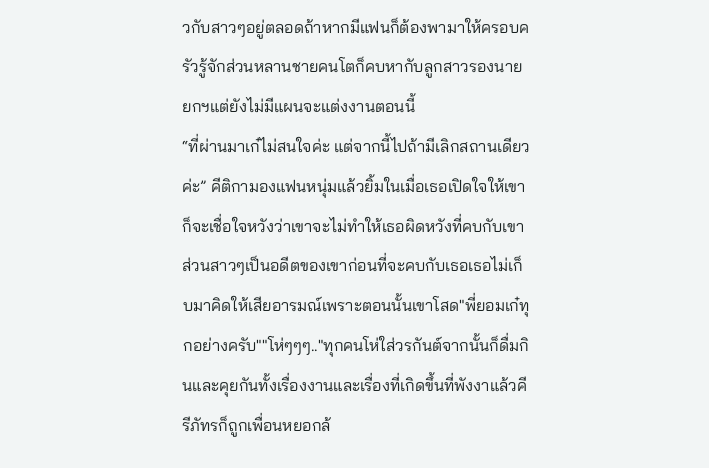วกับสาวๆอยู่ตลอดถ้าหากมีแฟนก็ต้องพามาให้ครอบครัวรู้จักส่วนหลานชายคนโตก็คบหากับลูกสาวรองนายยกฯแต่ยังไม่มีแผนจะแต่งงานตอนนี้
“ที่ผ่านมาเก๋ไม่สนใจค่ะ แต่จากนี้ไปถ้ามีเลิกสถานเดียวค่ะ” คีติกามองแฟนหนุ่มแล้วยิ้มในเมื่อเธอเปิดใจให้เขาก็จะเชื่อใจหวังว่าเขาจะไม่ทำให้เธอผิดหวังที่คบกับเขาส่วนสาวๆเป็นอดีตของเขาก่อนที่จะคบกับเธอเธอไม่เก็บมาคิดให้เสียอารมณ์เพราะตอนนั้นเขาโสด"พี่ยอมเก๋ทุกอย่างครับ""โห่ๆๆๆ.."ทุกคนโห่ใส่วรกันต์จากนั้นก็ดื่มกินและคุยกันทั้งเรื่องงานและเรื่องที่เกิดขึ้นที่พังงาแล้วคีรีภัทรก็ถูกเพื่อนหยอกล้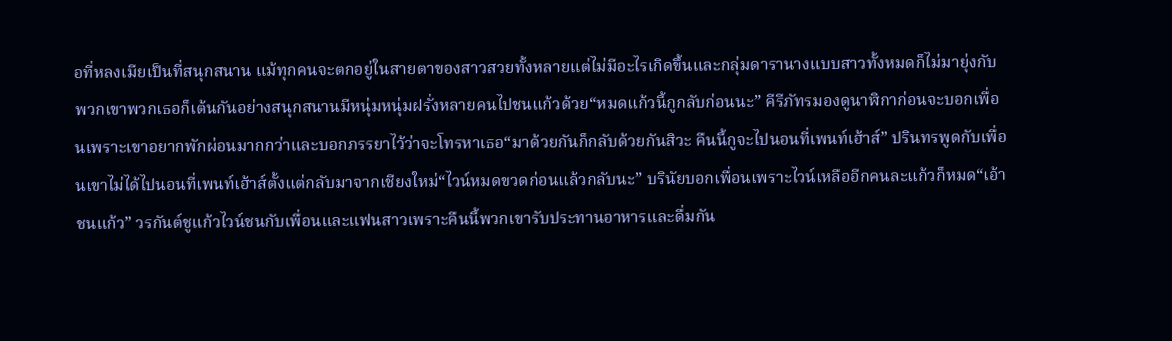อที่หลงเมียเป็นที่สนุกสนาน แม้ทุกคนจะตกอยู่ในสายตาของสาวสวยทั้งหลายแต่ไม่มีอะไรเกิดขึ้นและกลุ่มดารานางแบบสาวทั้งหมดก็ไม่มายุ่งกับพวกเขาพวกเธอก็เต้นกันอย่างสนุกสนานมีหนุ่มหนุ่มฝรั่งหลายคนไปชนแก้วด้วย“หมดแก้วนี้กูกลับก่อนนะ” คีรีภัทรมองดูนาฬิกาก่อนจะบอกเพื่อนเพราะเขาอยากพักผ่อนมากกว่าและบอกภรรยาไว้ว่าจะโทรหาเธอ“มาด้วยกันก็กลับด้วยกันสิวะ คืนนี้กูจะไปนอนที่เพนท์เฮ้าส์” ปรินทรพูดกับเพื่อนเขาไม่ได้ไปนอนที่เพนท์เฮ้าส์ตั้งแต่กลับมาจากเชียงใหม่“ไวน์หมดขวดก่อนแล้วกลับนะ” บรินัยบอกเพื่อนเพราะไวน์เหลืออีกคนละแก้วก็หมด“เอ้าชนแก้ว” วรกันต์ชูแก้วไวน์ชนกับเพื่อนและแฟนสาวเพราะคืนนี้พวกเขารับประทานอาหารและดื่มกัน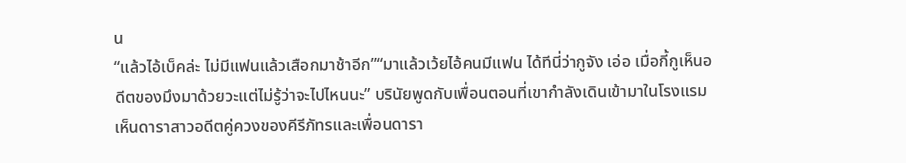น
“แล้วไอ้เบ็คล่ะ ไม่มีแฟนแล้วเสือกมาช้าอีก”“มาแล้วเว้ยไอ้คนมีแฟน ได้ทีนี่ว่ากูจัง เอ่อ เมื่อกี้กูเห็นอดีตของมึงมาด้วยวะแต่ไม่รู้ว่าจะไปไหนนะ” บรินัยพูดกับเพื่อนตอนที่เขากำลังเดินเข้ามาในโรงแรมเห็นดาราสาวอดีตคู่ควงของคีรีภัทรและเพื่อนดารา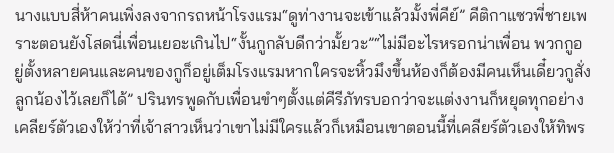นางแบบสี่ห้าคนเพิ่งลงจากรถหน้าโรงแรม“ดูท่างานจะเข้าแล้วมั้งพี่คีย์” คีติกาแซวพี่ชายเพราะตอนยังโสดนี่เพื่อนเยอะเกินไป“งั้นกูกลับดีกว่ามั้ยวะ”“ไม่มีอะไรหรอกน่าเพื่อน พวกกูอยู่ตั้งหลายคนและคนของกูก็อยู่เต็มโรงแรมหากใครจะหิ้วมึงขึ้นห้องก็ต้องมีคนเห็นเดี๋ยวกูสั่งลูกน้องไว้เลยก็ได้” ปรินทรพูดกับเพื่อนขำๆตั้งแต่คีรีภัทรบอกว่าจะแต่งงานก็หยุดทุกอย่างเคลียร์ตัวเองให้ว่าที่เจ้าสาวเห็นว่าเขาไม่มีใครแล้วก็เหมือนเขาตอนนี้ที่เคลียร์ตัวเองให้ทิพร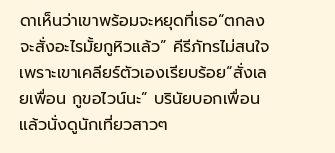ดาเห็นว่าเขาพร้อมจะหยุดที่เธอ“ตกลงจะสั่งอะไรมั้ยกูหิวแล้ว” คีรีภัทรไม่สนใจเพราะเขาเคลียร์ตัวเองเรียบร้อย“สั่งเลยเพื่อน กูขอไวน์นะ” บรินัยบอกเพื่อนแล้วนั่งดูนักเที่ยวสาวๆ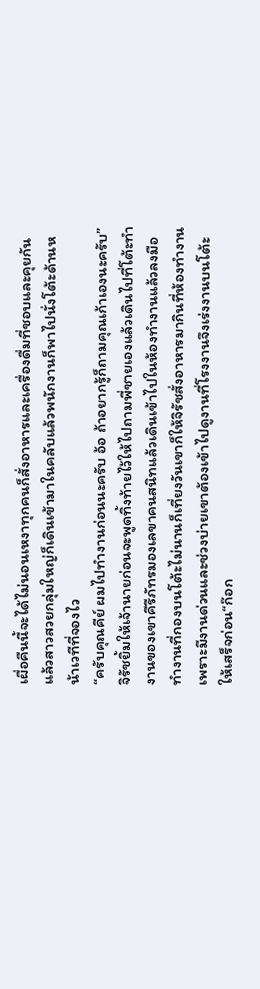เผื่อคืนนี้จะได้ไม่นอนเหงาทุกคนก็สั่งอาหารและเครื่องดื่มที่ชอบและคุยกันแล้วสาวสวยกลุ่มใหญ่ก็เดินเข้ามาในคลับแล้วพนักงานก็พาไปนั่งโต้ะด้านหน้าเวทีที่จองไว
“ครับคุณคีย์ ผมไปทำงานก่อนนะครับ อ้อ ถ้าอยากรู้ก็ถามคุณเก้าเองนะครับ” จิรัชยิ้มให้เจ้านายก่อนจะพูดทิ้งท้ายไว้ให้ไปถามพี่ชายเองแล้วเดินไปที่โต้ะทำงานของเขาคีรีภัทรมองเลขาคนสนิทแล้วเดินเข้าไปในห้องทำงานแล้วลงมือทำงานที่กองบนโต้ะไม่นานก็เที่ยงวันเขาก็ให้จิรัชสั่งอาหารมากินที่ห้องทำงานเพราะมีงานด่วนและช่วงบ่ายเขาต้องเข้าไปดูงานที่โรงงานจึงเร่งงานบนโต้ะให้เสร็จก่อน“ก๊อก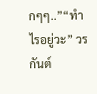กๆๆ..”“ทำไรอยู่วะ” วรกันต์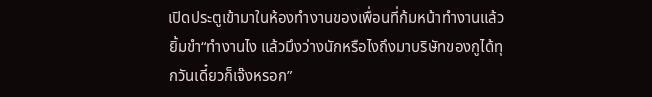เปิดประตูเข้ามาในห้องทำงานของเพื่อนที่ก้มหน้าทำงานแล้วยิ้มขำ“ทำงานไง แล้วมึงว่างนักหรือไงถึงมาบริษัทของกูได้ทุกวันเดี๋ยวก็เจ๊งหรอก”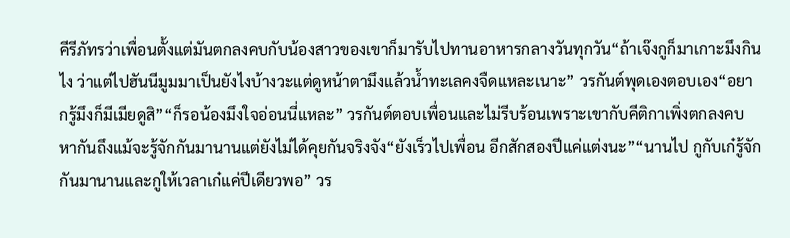คีรีภัทรว่าเพื่อนตั้งแต่มันตกลงคบกับน้องสาวของเขาก็มารับไปทานอาหารกลางวันทุกวัน“ถ้าเจ๊งกูก็มาเกาะมึงกินไง ว่าแต่ไปฮันนีมูมมาเป็นยังไงบ้างวะแต่ดูหน้าตามึงแล้วน้ำทะเลคงจืดแหละเนาะ” วรกันต์พุดเองตอบเอง“อยากรู้มึงก็มีเมียดูสิ”“ก็รอน้องมึงใจอ่อนนี่แหละ” วรกันต์ตอบเพื่อนและไม่รีบร้อนเพราะเขากับคีติกาเพิ่งตกลงคบหากันถึงแม้จะรู้จักกันมานานแต่ยังไม่ได้คุยกันจริงจัง“ยังเร็วไปเพื่อน อีกสักสองปีแค่แต่งนะ”“นานไป กูกับเก๋รู้จักกันมานานและกูให้เวลาเก๋แค่ปีเดียวพอ” วร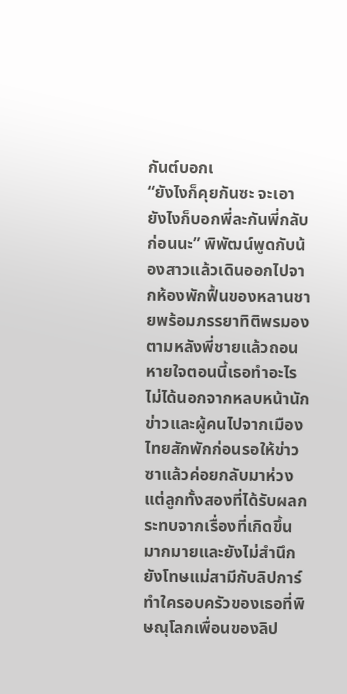กันต์บอกเ
“ยังไงก็คุยกันซะ จะเอายังไงก็บอกพี่ละกันพี่กลับก่อนนะ” พิพัฒน์พูดกับน้องสาวแล้วเดินออกไปจากห้องพักฟื้นของหลานชายพร้อมภรรยาทิติพรมองตามหลังพี่ชายแล้วถอนหายใจตอนนี้เธอทำอะไรไม่ได้นอกจากหลบหน้านักข่าวและผู้คนไปจากเมืองไทยสักพักก่อนรอให้ข่าวซาแล้วค่อยกลับมาห่วงแต่ลูกทั้งสองที่ได้รับผลกระทบจากเรื่องที่เกิดขึ้นมากมายและยังไม่สำนึกยังโทษแม่สามีกับลิปการ์ทำใครอบครัวของเธอที่พิษณุโลกเพื่อนของลิป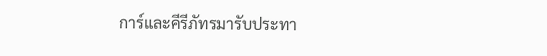การ์และคีรีภัทรมารับประทา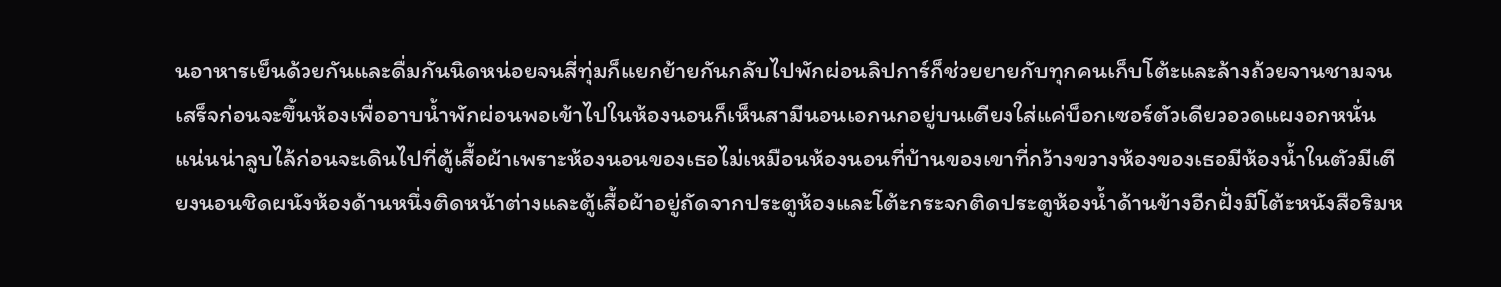นอาหารเย็นด้วยกันและดื่มกันนิดหน่อยจนสี่ทุ่มก็แยกย้ายกันกลับไปพักผ่อนลิปการ์ก็ช่วยยายกับทุกคนเก็บโต้ะและล้างถ้วยจานชามจนเสร็จก่อนจะขึ้นห้องเพื่ออาบน้ำพักผ่อนพอเข้าไปในห้องนอนก็เห็นสามีนอนเอกนกอยู่บนเตียงใส่แค่บ็อกเซอร์ตัวเดียวอวดแผงอกหนั่นแน่นน่าลูบไล้ก่อนจะเดินไปที่ตู้เสื้อผ้าเพราะห้องนอนของเธอไม่เหมือนห้องนอนที่บ้านของเขาที่กว้างขวางห้องของเธอมีห้องน้ำในตัวมีเตียงนอนชิดผนังห้องด้านหนึ่งติดหน้าต่างและตู้เสื้อผ้าอยู่ถัดจากประตูห้องและโต้ะกระจกติดประตูห้องน้ำด้านข้างอีกฝั่งมีโต้ะหนังสือริมห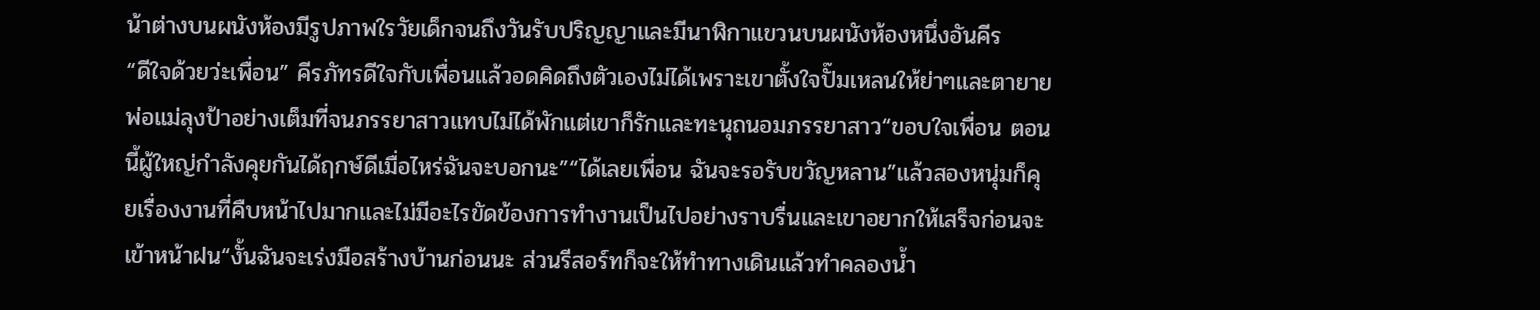น้าต่างบนผนังห้องมีรูปภาพใรวัยเด็กจนถึงวันรับปริญญาและมีนาฬิกาแขวนบนผนังห้องหนึ่งอันคีร
“ดีใจด้วยว่ะเพื่อน” คีรภัทรดีใจกับเพื่อนแล้วอดคิดถึงตัวเองไม่ได้เพราะเขาตั้งใจปั๊มเหลนให้ย่าๆและตายายพ่อแม่ลุงป้าอย่างเต็มที่จนภรรยาสาวแทบไม่ได้พักแต่เขาก็รักและทะนุถนอมภรรยาสาว“ขอบใจเพื่อน ตอนนี้ผู้ใหญ่กำลังคุยกันได้ฤกษ์ดีเมื่อไหร่ฉันจะบอกนะ”“ได้เลยเพื่อน ฉันจะรอรับขวัญหลาน”แล้วสองหนุ่มก็คุยเรื่องงานที่คืบหน้าไปมากและไม่มีอะไรขัดข้องการทำงานเป็นไปอย่างราบรื่นและเขาอยากให้เสร็จก่อนจะเข้าหน้าฝน“งั้นฉันจะเร่งมือสร้างบ้านก่อนนะ ส่วนรีสอร์ทก็จะให้ทำทางเดินแล้วทำคลองน้ำ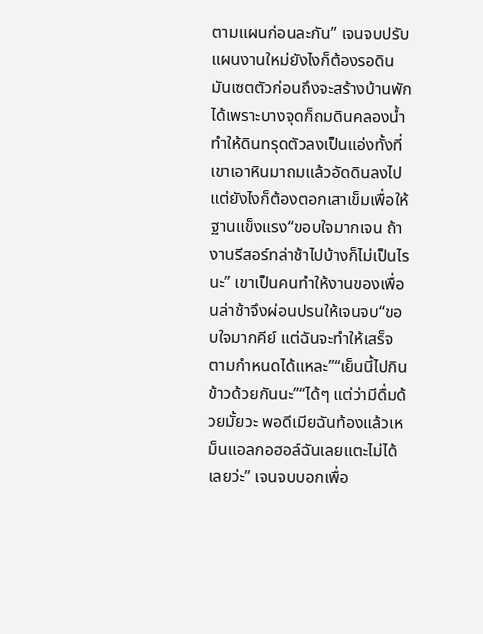ตามแผนก่อนละกัน” เจนจบปรับแผนงานใหม่ยังไงก็ต้องรอดินมันเซตตัวก่อนถึงจะสร้างบ้านพักได้เพราะบางจุดก็ถมดินคลองน้ำทำให้ดินทรุดตัวลงเป็นแอ่งทั้งที่เขาเอาหินมาถมแล้วอัดดินลงไปแต่ยังไงก็ต้องตอกเสาเข็มเพื่อให้ฐานแข็งแรง“ขอบใจมากเจน ถ้างานรีสอร์ทล่าช้าไปบ้างก็ไม่เป็นไรนะ” เขาเป็นคนทำให้งานของเพื่อนล่าช้าจึงผ่อนปรนให้เจนจบ“ขอบใจมากคีย์ แต่ฉันจะทำให้เสร็จตามกำหนดได้แหละ”“เย็นนี้ไปกินข้าวด้วยกันนะ”“ได้ๆ แต่ว่ามีดื่มด้วยมั้ยวะ พอดีเมียฉันท้องแล้วเหม็นแอลกอฮอล์ฉันเลยแตะไม่ได้เลยว่ะ” เจนจบบอกเพื่อ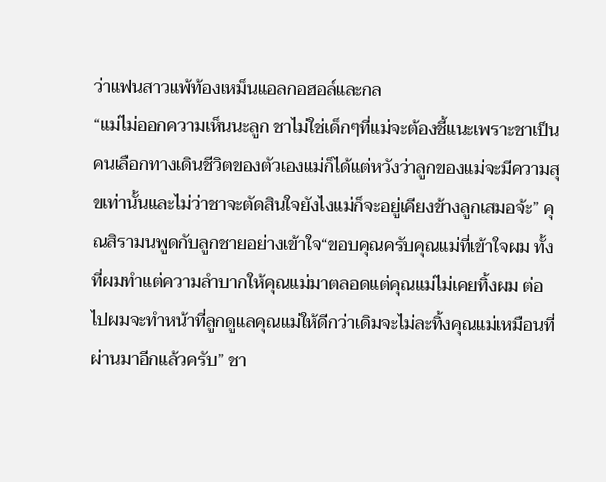ว่าแฟนสาวแพ้ท้องเหม็นแอลกอฮอล์และกล
“แม่ไม่ออกความเห็นนะลูก ชาไม่ใช่เด็กๆที่แม่จะต้องชี้แนะเพราะชาเป็นคนเลือกทางเดินชีวิตของตัวเองแม่ก็ได้แต่หวังว่าลูกของแม่จะมีความสุขเท่านั้นและไม่ว่าชาจะตัดสินใจยังไงแม่ก็จะอยู่เคียงข้างลูกเสมอจ้ะ” คุณสิรามนพูดกับลูกชายอย่างเข้าใจ“ขอบคุณครับคุณแม่ที่เข้าใจผม ทั้งที่ผมทำแต่ความลำบากให้คุณแม่มาตลอดแต่คุณแม่ไม่เคยทิ้งผม ต่อไปผมจะทำหน้าที่ลูกดูแลคุณแม่ให้ดีกว่าเดิมจะไม่ละทิ้งคุณแม่เหมือนที่ผ่านมาอีกแล้วครับ” ชา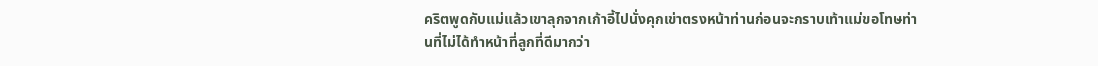คริตพูดกับแม่แล้วเขาลุกจากเก้าอี้ไปนั่งคุกเข่าตรงหน้าท่านก่อนจะกราบเท้าแม่ขอโทษท่านที่ไม่ได้ทำหน้าที่ลูกที่ดีมากว่า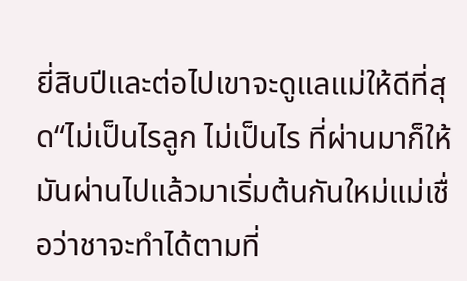ยี่สิบปีและต่อไปเขาจะดูแลแม่ให้ดีที่สุด“ไม่เป็นไรลูก ไม่เป็นไร ที่ผ่านมาก็ให้มันผ่านไปแล้วมาเริ่มต้นกันใหม่แม่เชื่อว่าชาจะทำได้ตามที่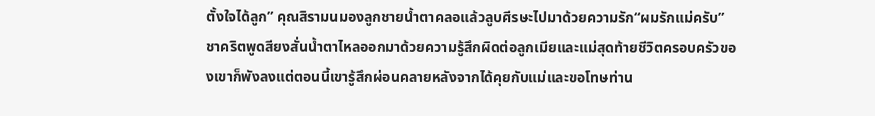ตั้งใจได้ลูก” คุณสิรามนมองลูกชายน้ำตาคลอแล้วลูบศีรษะไปมาด้วยความรัก“ผมรักแม่ครับ” ชาคริตพูดสียงสั่นน้ำตาไหลออกมาด้วยความรู้สึกผิดต่อลูกเมียและแม่สุดท้ายชีวิตครอบครัวของเขาก็พังลงแต่ตอนนี้เขารู้สึกผ่อนคลายหลังจากได้คุยกับแม่และขอโทษท่าน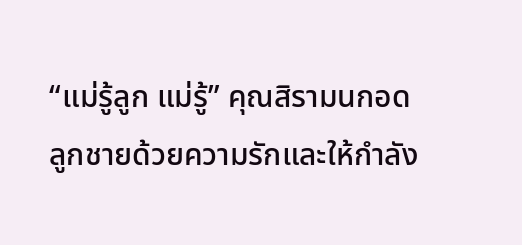“แม่รู้ลูก แม่รู้” คุณสิรามนกอดลูกชายด้วยความรักและให้กำลัง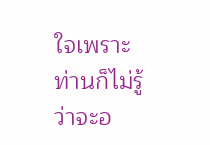ใจเพราะท่านก็ไม่รู้ว่าจะอ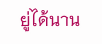ยู่ได้นาน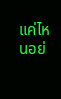แค่ไหนอย่